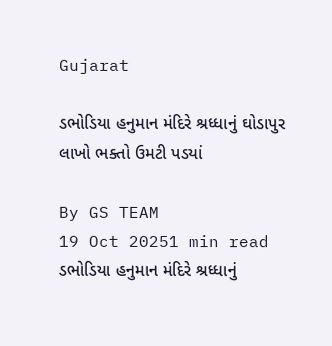Gujarat

ડભોડિયા હનુમાન મંદિરે શ્રધ્ધાનું ઘોડાપુર લાખો ભક્તો ઉમટી પડયાં

By GS TEAM
19 Oct 20251 min read
ડભોડિયા હનુમાન મંદિરે શ્રધ્ધાનું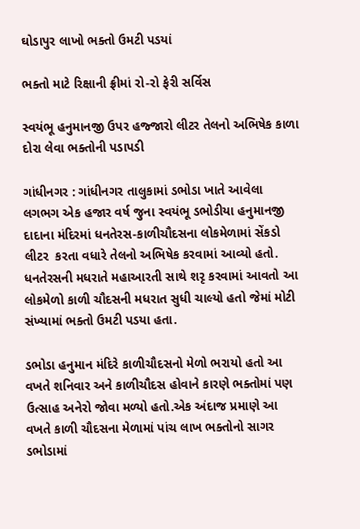ઘોડાપુર લાખો ભક્તો ઉમટી પડયાં

ભક્તો માટે રિક્ષાની ફ્રીમાં રો-રો ફેરી સર્વિસ

સ્વયંભૂ હનુમાનજી ઉપર હજ્જારો લીટર તેલનો અભિષેક કાળા દોરા લેવા ભક્તોની પડાપડી

ગાંધીનગર : ગાંધીનગર તાલુકામાં ડભોડા ખાતે આવેલા લગભગ એક હજાર વર્ષ જુના સ્વયંભૂ ડભોડીયા હનુમાનજી દાદાના મંદિરમાં ધનતેરસ-કાળીચૌદસના લોકમેળામાં સેંકડો લીટર  કરતા વધારે તેલનો અભિષેક કરવામાં આવ્યો હતો. ધનતેરસની મધરાતે મહાઆરતી સાથે શરૃ કરવામાં આવતો આ લોકમેળો કાળી ચૌદસની મધરાત સુધી ચાલ્યો હતો જેમાં મોટી સંખ્યામાં ભક્તો ઉમટી પડયા હતા.

ડભોડા હનુમાન મંદિરે કાળીચૌદસનો મેળો ભરાયો હતો આ વખતે શનિવાર અને કાળીચૌદસ હોવાને કારણે ભક્તોમાં પણ ઉત્સાહ અનેરો જોવા મળ્યો હતો.એક અંદાજ પ્રમાણે આ વખતે કાળી ચૌદસના મેળામાં પાંચ લાખ ભક્તોનો સાગર ડભોડામાં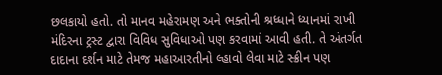છલકાયો હતો. તો માનવ મહેરામણ અને ભક્તોની શ્રધ્ધાને ધ્યાનમાં રાખી મંદિરના ટ્રસ્ટ દ્વારા વિવિધ સુવિધાઓ પણ કરવામાં આવી હતી. તે અંતર્ગત દાદાના દર્શન માટે તેમજ મહાઆરતીનો લ્હાવો લેવા માટે સ્ક્રીન પણ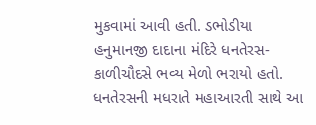મુકવામાં આવી હતી. ડભોડીયા હનુમાનજી દાદાના મંદિરે ધનતેરસ-કાળીચૌદસે ભવ્ય મેળો ભરાયો હતો. ધનતેરસની મધરાતે મહાઆરતી સાથે આ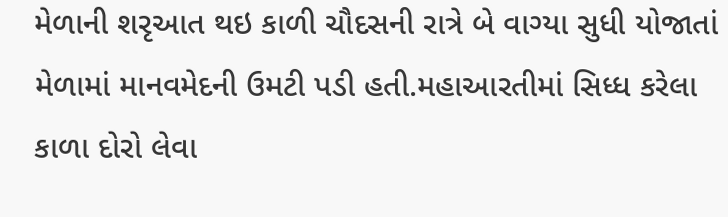મેળાની શરૃઆત થઇ કાળી ચૌદસની રાત્રે બે વાગ્યા સુધી યોજાતાં મેળામાં માનવમેદની ઉમટી પડી હતી.મહાઆરતીમાં સિધ્ધ કરેલા કાળા દોરો લેવા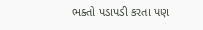ભક્તો પડાપડી કરતા પણ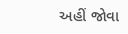અહીં જોવા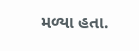મળ્યા હતા.